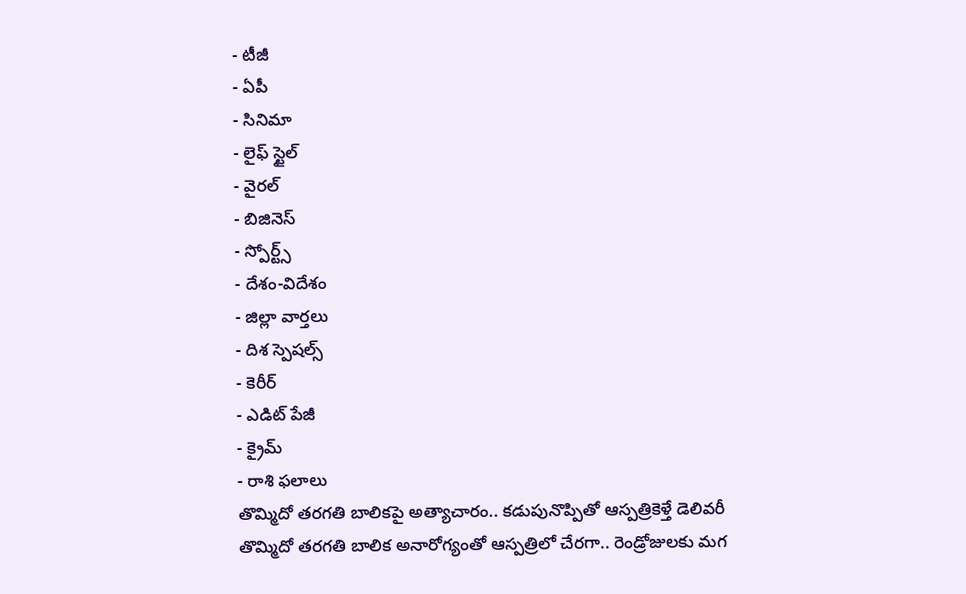- టీజీ
- ఏపీ
- సినిమా
- లైఫ్ స్టైల్
- వైరల్
- బిజినెస్
- స్పోర్ట్స్
- దేశం-విదేశం
- జిల్లా వార్తలు
- దిశ స్పెషల్స్
- కెరీర్
- ఎడిట్ పేజీ
- క్రైమ్
- రాశి ఫలాలు
తొమ్మిదో తరగతి బాలికపై అత్యాచారం.. కడుపునొప్పితో ఆస్పత్రికెళ్తే డెలివరీ
తొమ్మిదో తరగతి బాలిక అనారోగ్యంతో ఆస్పత్రిలో చేరగా.. రెండ్రోజులకు మగ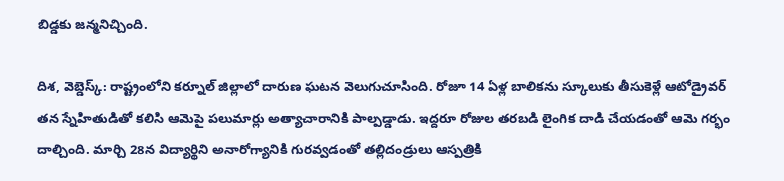బిడ్డకు జన్మనిచ్చింది.

దిశ, వెబ్డెస్క్: రాష్ట్రంలోని కర్నూల్ జిల్లాలో దారుణ ఘటన వెలుగుచూసింది. రోజూ 14 ఏళ్ల బాలికను స్కూలుకు తీసుకెళ్లే ఆటోడ్రైవర్ తన స్నేహితుడితో కలిసి ఆమెపై పలుమార్లు అత్యాచారానికి పాల్పడ్డాడు. ఇద్దరూ రోజుల తరబడి లైంగిక దాడి చేయడంతో ఆమె గర్భం దాల్చింది. మార్చి 28న విద్యార్థిని అనారోగ్యానికి గురవ్వడంతో తల్లిదండ్రులు ఆస్పత్రికి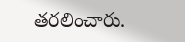తరలించారు.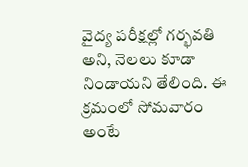వైద్య పరీక్షల్లో గర్భవతి అని, నెలలు కూడా నిండాయని తేలింది. ఈ క్రమంలో సోమవారం అంటే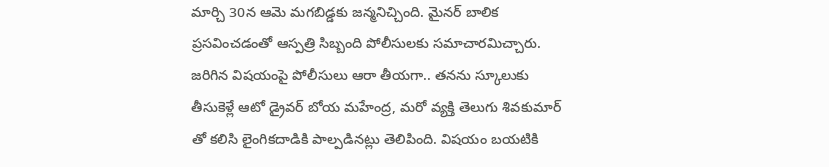మార్చి 30న ఆమె మగబిడ్డకు జన్మనిచ్చింది. మైనర్ బాలిక ప్రసవించడంతో ఆస్పత్రి సిబ్బంది పోలీసులకు సమాచారమిచ్చారు.
జరిగిన విషయంపై పోలీసులు ఆరా తీయగా.. తనను స్కూలుకు తీసుకెళ్లే ఆటో డ్రైవర్ బోయ మహేంద్ర, మరో వ్యక్తి తెలుగు శివకుమార్ తో కలిసి లైంగికదాడికి పాల్పడినట్లు తెలిపింది. విషయం బయటికి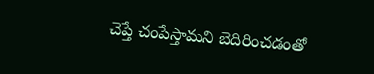చెప్తే చంపేస్తామని బెదిరించడంతో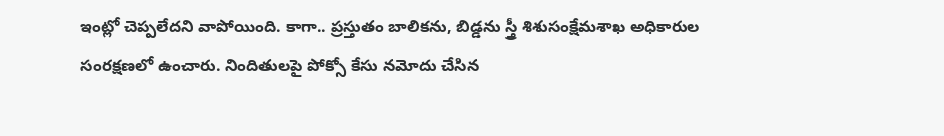ఇంట్లో చెప్పలేదని వాపోయింది. కాగా.. ప్రస్తుతం బాలికను, బిడ్డను స్త్రీ శిశుసంక్షేమశాఖ అధికారుల సంరక్షణలో ఉంచారు. నిందితులపై పోక్సో కేసు నమోదు చేసిన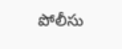పోలీసు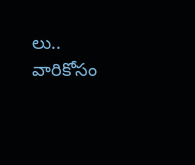లు.. వారికోసం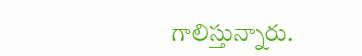గాలిస్తున్నారు.